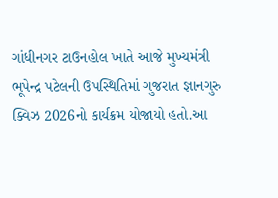ગાંધીનગર ટાઉનહોલ ખાતે આજે મુખ્યમંત્રી ભૂપેન્દ્ર પટેલની ઉપસ્થિતિમાં ગુજરાત જ્ઞાનગુરુ ક્વિઝ 2026નો કાર્યક્રમ યોજાયો હતો.આ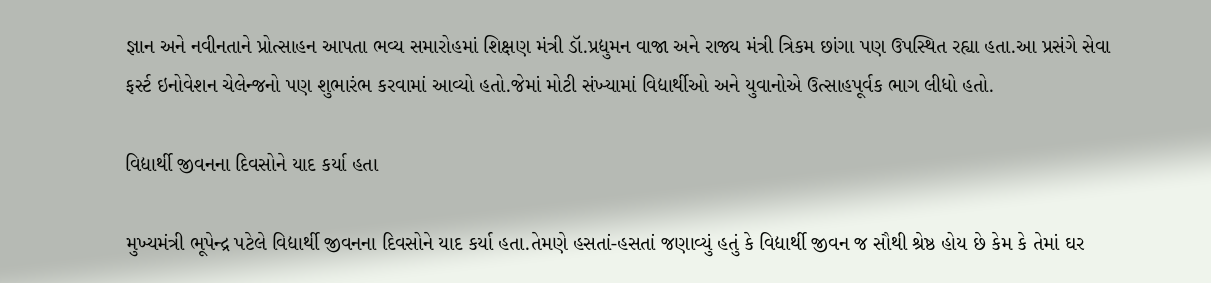જ્ઞાન અને નવીનતાને પ્રોત્સાહન આપતા ભવ્ય સમારોહમાં શિક્ષણ મંત્રી ડૉ.પ્રદ્યુમન વાજા અને રાજ્ય મંત્રી ત્રિકમ છાંગા પણ ઉપસ્થિત રહ્યા હતા.આ પ્રસંગે સેવા ફર્સ્ટ ઇનોવેશન ચેલેન્જનો પણ શુભારંભ કરવામાં આવ્યો હતો.જેમાં મોટી સંખ્યામાં વિદ્યાર્થીઓ અને યુવાનોએ ઉત્સાહપૂર્વક ભાગ લીધો હતો.

વિદ્યાર્થી જીવનના દિવસોને યાદ કર્યા હતા

મુખ્યમંત્રી ભૂપેન્દ્ર પટેલે વિદ્યાર્થી જીવનના દિવસોને યાદ કર્યા હતા.તેમણે હસતાં-હસતાં જણાવ્યું હતું કે વિદ્યાર્થી જીવન જ સૌથી શ્રેષ્ઠ હોય છે કેમ કે તેમાં ઘર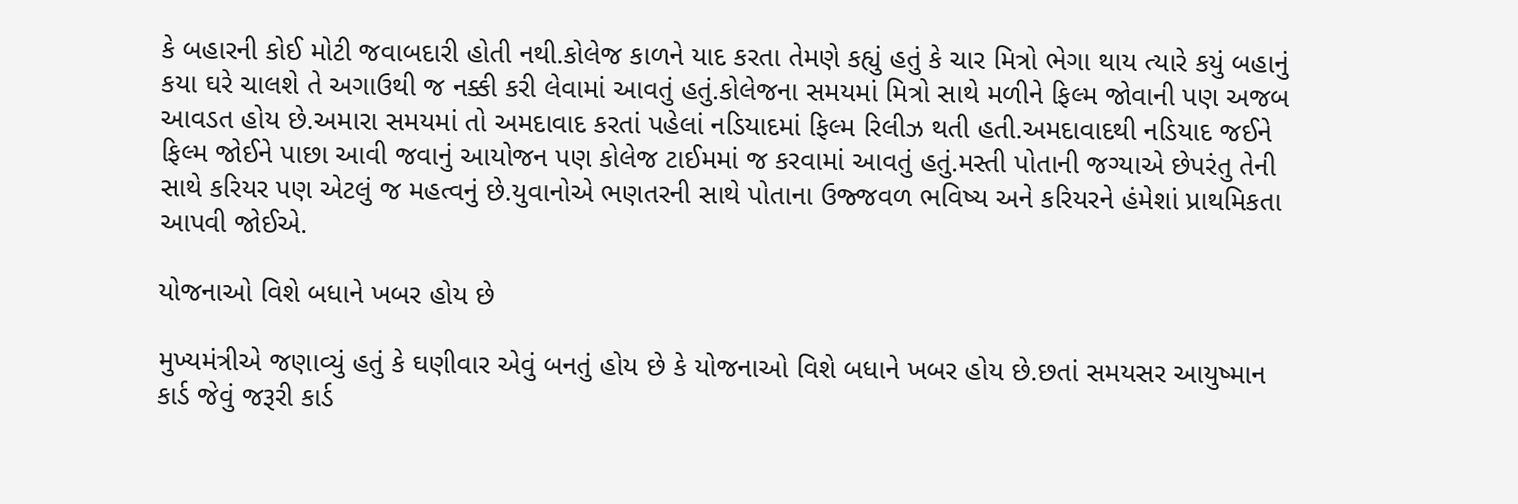કે બહારની કોઈ મોટી જવાબદારી હોતી નથી.કોલેજ કાળને યાદ કરતા તેમણે કહ્યું હતું કે ચાર મિત્રો ભેગા થાય ત્યારે કયું બહાનું કયા ઘરે ચાલશે તે અગાઉથી જ નક્કી કરી લેવામાં આવતું હતું.કોલેજના સમયમાં મિત્રો સાથે મળીને ફિલ્મ જોવાની પણ અજબ આવડત હોય છે.અમારા સમયમાં તો અમદાવાદ કરતાં પહેલાં નડિયાદમાં ફિલ્મ રિલીઝ થતી હતી.અમદાવાદથી નડિયાદ જઈને ફિલ્મ જોઈને પાછા આવી જવાનું આયોજન પણ કોલેજ ટાઈમમાં જ કરવામાં આવતું હતું.મસ્તી પોતાની જગ્યાએ છેપરંતુ તેની સાથે કરિયર પણ એટલું જ મહત્વનું છે.યુવાનોએ ભણતરની સાથે પોતાના ઉજ્જવળ ભવિષ્ય અને કરિયરને હંમેશાં પ્રાથમિકતા આપવી જોઈએ.

યોજનાઓ વિશે બધાને ખબર હોય છે

મુખ્યમંત્રીએ જણાવ્યું હતું કે ઘણીવાર એવું બનતું હોય છે કે યોજનાઓ વિશે બધાને ખબર હોય છે.છતાં સમયસર આયુષ્માન કાર્ડ જેવું જરૂરી કાર્ડ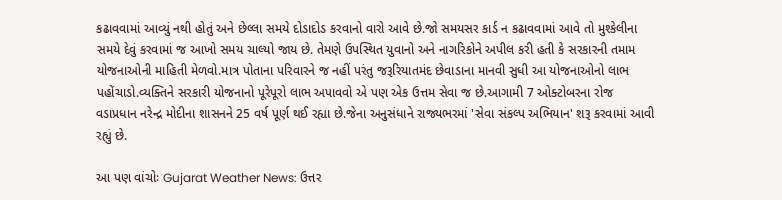કઢાવવામાં આવ્યું નથી હોતું અને છેલ્લા સમયે દોડાદોડ કરવાનો વારો આવે છે.જો સમયસર કાર્ડ ન કઢાવવામાં આવે તો મુશ્કેલીના સમયે દેવું કરવામાં જ આખો સમય ચાલ્યો જાય છે. તેમણે ઉપસ્થિત યુવાનો અને નાગરિકોને અપીલ કરી હતી કે સરકારની તમામ યોજનાઓની માહિતી મેળવો.માત્ર પોતાના પરિવારને જ નહીં પરંતુ જરૂરિયાતમંદ છેવાડાના માનવી સુધી આ યોજનાઓનો લાભ પહોંચાડો.વ્યક્તિને સરકારી યોજનાનો પૂરેપૂરો લાભ અપાવવો એ પણ એક ઉત્તમ સેવા જ છે.આગામી 7 ઓક્ટોબરના રોજ વડાપ્રધાન નરેન્દ્ર મોદીના શાસનને 25 વર્ષ પૂર્ણ થઈ રહ્યા છે.જેના અનુસંધાને રાજ્યભરમાં 'સેવા સંકલ્પ અભિયાન' શરૂ કરવામાં આવી રહ્યું છે.

આ પણ વાંચોઃ Gujarat Weather News: ઉત્તર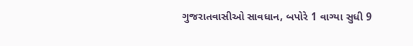ગુજરાતવાસીઓ સાવધાન, બપોરે 1 વાગ્યા સુધી 9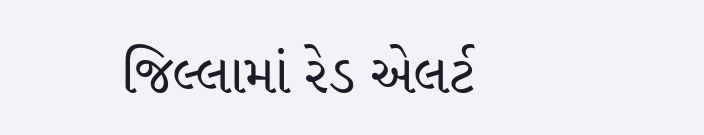જિલ્લામાં રેડ એલર્ટ